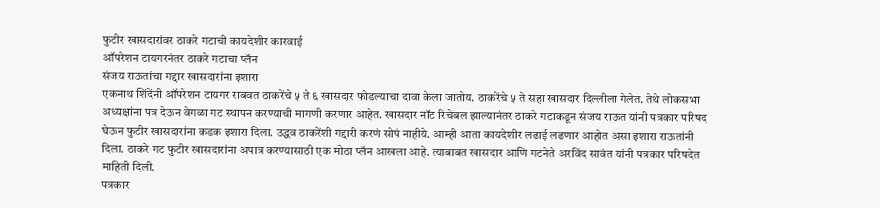फुटीर खासदारांवर ठाकरे गटाची कायदेशीर कारवाई
ऑपरेशन टायगरनंतर ठाकरे गटाचा प्लॅन
संजय राऊतांचा गद्दार खासदारांना इशारा
एकनाथ शिंदेंनी ऑपरेशन टायगर राबवत ठाकरेंचे ५ ते ६ खासदार फोडल्याचा दावा केला जातोय. ठाकरेंचे ५ ते सहा खासदार दिल्लीला गेलेत. तेथे लोकसभा अध्यक्षांना पत्र देऊन वेगळा गट स्थापन करण्याची मागणी करणार आहेत. खासदार नॉट रिचेबल झाल्यानंतर ठाकरे गटाकडून संजय राऊत यांनी पत्रकार परिषद घेऊन फुटीर खासदारांना कडक इशारा दिला. उद्धव ठाकरेंशी गद्दारी करणं सोपं नाहीये. आम्ही आता कायदेशीर लढाई लढणार आहोत असा इशारा राऊतांनी दिला. ठाकरे गट फुटीर खासदारांना अपात्र करण्यासाठी एक मोठा प्लॅन आखला आहे. त्याबाबत खासदार आणि गटनेते अरविंद सावंत यांनी पत्रकार परिषदेत माहिती दिली.
पत्रकार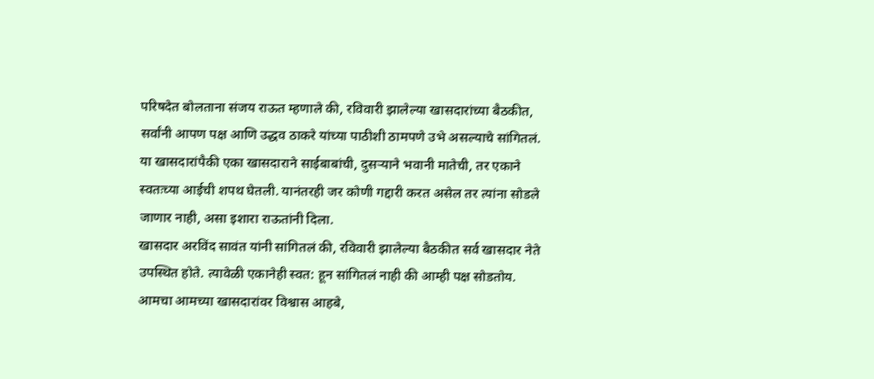परिषदेत बोलताना संजय राऊत म्हणाले की, रविवारी झालेल्या खासदारांच्या बैठकीत, सर्वांनी आपण पक्ष आणि उद्धव ठाकरे यांच्या पाठीशी ठामपणे उभे असल्याचे सांगितलं. या खासदारांपैकी एका खासदाराने साईबाबांची, दुसऱ्याने भवानी मातेची, तर एकाने स्वतःच्या आईची शपथ घेतली. यानंतरही जर कोणी गद्दारी करत असेल तर त्यांना सोडले जाणार नाही, असा इशारा राऊतांनी दिला.
खासदार अरविंद सावंत यांनी सांगितलं की, रविवारी झालेल्या बैठकीत सर्व खासदार नेते उपस्थित होते. त्यावेळी एकानेही स्वत: हून सांगितलं नाही की आम्ही पक्ष सोडतोय. आमचा आमच्या खासदारांवर विश्वास आहबे,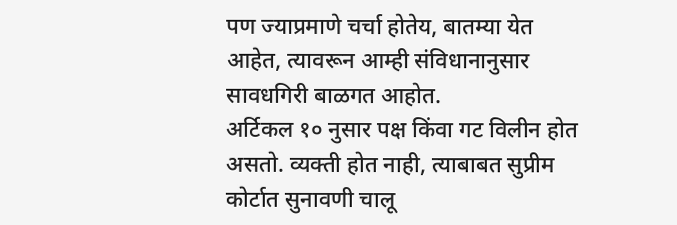पण ज्याप्रमाणे चर्चा होतेय, बातम्या येत आहेत, त्यावरून आम्ही संविधानानुसार सावधगिरी बाळगत आहोत.
अर्टिकल १० नुसार पक्ष किंवा गट विलीन होत असतो. व्यक्ती होत नाही, त्याबाबत सुप्रीम कोर्टात सुनावणी चालू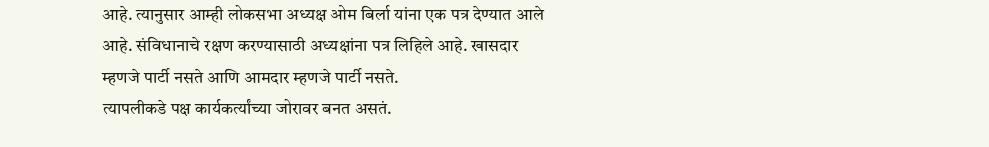आहे. त्यानुसार आम्ही लोकसभा अध्यक्ष ओम बिर्ला यांना एक पत्र देण्यात आले आहे. संविधानाचे रक्षण करण्यासाठी अध्यक्षांना पत्र लिहिले आहे. खासदार म्हणजे पार्टी नसते आणि आमदार म्हणजे पार्टी नसते.
त्यापलीकडे पक्ष कार्यकर्त्यांच्या जोरावर बनत असतं.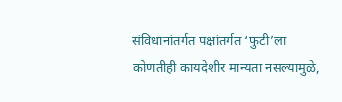संविधानांतर्गत पक्षांतर्गत ‘फुटी’ला कोणतीही कायदेशीर मान्यता नसल्यामुळे,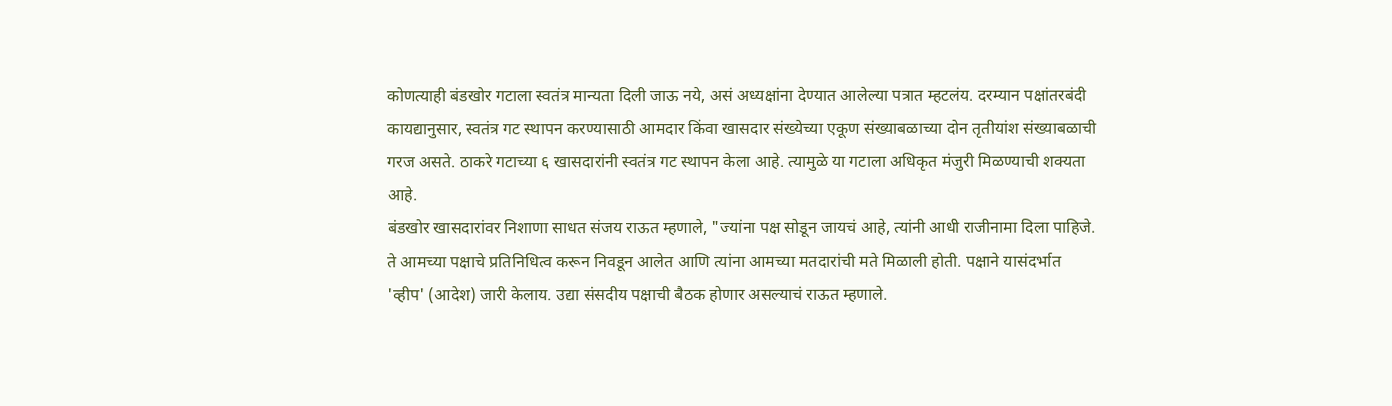कोणत्याही बंडखोर गटाला स्वतंत्र मान्यता दिली जाऊ नये, असं अध्यक्षांना देण्यात आलेल्या पत्रात म्हटलंय. दरम्यान पक्षांतरबंदी कायद्यानुसार, स्वतंत्र गट स्थापन करण्यासाठी आमदार किंवा खासदार संख्येच्या एकूण संख्याबळाच्या दोन तृतीयांश संख्याबळाची गरज असते. ठाकरे गटाच्या ६ खासदारांनी स्वतंत्र गट स्थापन केला आहे. त्यामुळे या गटाला अधिकृत मंजुरी मिळण्याची शक्यता आहे.
बंडखोर खासदारांवर निशाणा साधत संजय राऊत म्हणाले, "ज्यांना पक्ष सोडून जायचं आहे, त्यांनी आधी राजीनामा दिला पाहिजे. ते आमच्या पक्षाचे प्रतिनिधित्व करून निवडून आलेत आणि त्यांना आमच्या मतदारांची मते मिळाली होती. पक्षाने यासंदर्भात 'व्हीप' (आदेश) जारी केलाय. उद्या संसदीय पक्षाची बैठक होणार असल्याचं राऊत म्हणाले.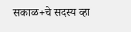सकाळ+चे सदस्य व्हा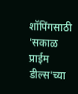शॉपिंगसाठी 'सकाळ प्राईम डील्स'च्या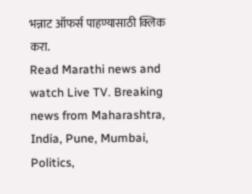भन्नाट ऑफर्स पाहण्यासाठी क्लिक करा.
Read Marathi news and watch Live TV. Breaking news from Maharashtra, India, Pune, Mumbai, Politics,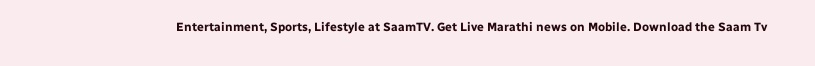Entertainment, Sports, Lifestyle at SaamTV. Get Live Marathi news on Mobile. Download the Saam Tv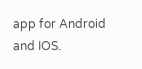app for Android and IOS.